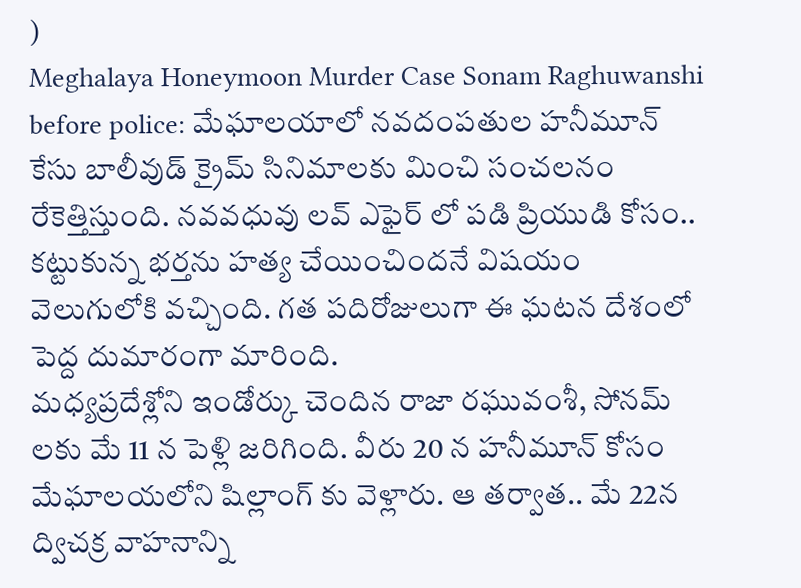)
Meghalaya Honeymoon Murder Case Sonam Raghuwanshi before police: మేఘాలయాలో నవదంపతుల హనీమూన్ కేసు బాలీవుడ్ క్రైమ్ సినిమాలకు మించి సంచలనం రేకెత్తిస్తుంది. నవవధువు లవ్ ఎఫైర్ లో పడి ప్రియుడి కోసం.. కట్టుకున్న భర్తను హత్య చేయించిందనే విషయం వెలుగులోకి వచ్చింది. గత పదిరోజులుగా ఈ ఘటన దేశంలో పెద్ద దుమారంగా మారింది.
మధ్యప్రదేశ్లోని ఇండోర్కు చెందిన రాజా రఘువంశీ, సోనమ్ లకు మే 11 న పెళ్లి జరిగింది. వీరు 20 న హనీమూన్ కోసం మేఘాలయలోని షిల్లాంగ్ కు వెళ్లారు. ఆ తర్వాత.. మే 22న ద్విచక్ర వాహనాన్ని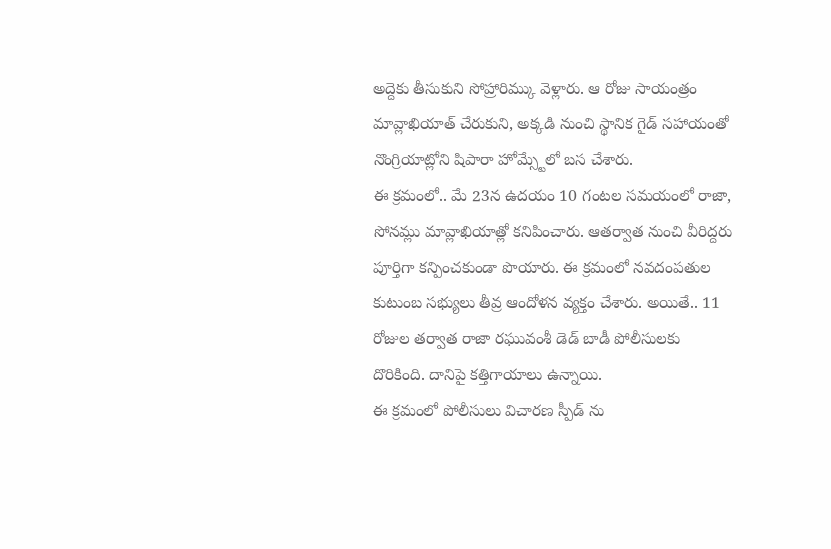అద్దెకు తీసుకుని సోహ్రారిమ్కు వెళ్లారు. ఆ రోజు సాయంత్రం మావ్లాఖియాత్ చేరుకుని, అక్కడి నుంచి స్థానిక గైడ్ సహాయంతో నొంగ్రియాట్లోని షిపారా హోమ్స్టేలో బస చేశారు.
ఈ క్రమంలో.. మే 23న ఉదయం 10 గంటల సమయంలో రాజా, సోనమ్లు మావ్లాఖియాత్లో కనిపించారు. ఆతర్వాత నుంచి వీరిద్దరు పూర్తిగా కన్పించకుండా పొయారు. ఈ క్రమంలో నవదంపతుల కుటుంబ సభ్యులు తీవ్ర ఆందోళన వ్యక్తం చేశారు. అయితే.. 11 రోజుల తర్వాత రాజా రఘువంశీ డెడ్ బాడీ పోలీసులకు దొరికింది. దానిపై కత్తిగాయాలు ఉన్నాయి.
ఈ క్రమంలో పోలీసులు విచారణ స్పీడ్ ను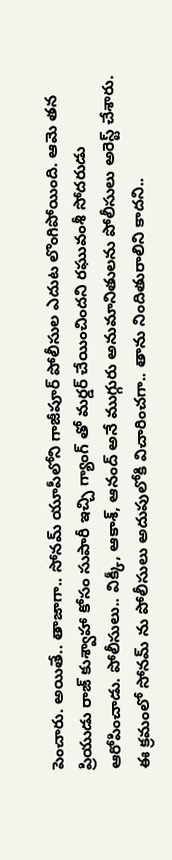పెంచారు. అయితే.. తాజాగా.. సోనమ్ యూపీలోని గాజీపూర్ పోలీసుల ఎదుట లొంగిపోయింది. ఆమె తన ప్రియుడు రాజ్ కుశ్వాహా కోసం సుపారీ ఇచ్చి గ్యాంగ్ తో మర్డర్ చేయించిందని రఘువంశీ సోదరుడు ఆరోపించాడు. పోలీసులు.. విక్కీ, ఆకాశ్, ఆనంద్ అనే ముగ్గురు అనుమానితులను పోలీసులు అరెస్ట్ చేశారు.
ఈ క్రమంలో సోనమ్ ను పోలీసులు అదుపులోకి విచారించగా.. తాను నిందితురాలిని కాదని..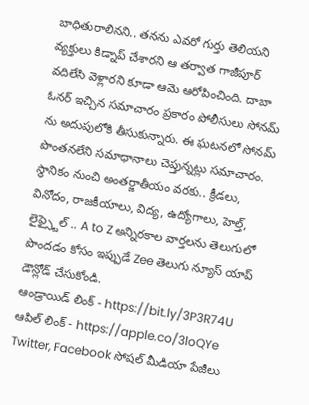బాధితురాలినని.. తనను ఎవరో గుర్తు తెలియని వ్యక్తులు కిడ్నాప్ చేశారని ఆ తర్వాత గాజీపూర్ వదిలేసి వెళ్లారని కూడా ఆమె ఆరోపించింది. దాబా ఓనర్ ఇచ్చిన సమాచారం ప్రకారం పోలీసులు సోనమ్ ను అదుపులోకి తీసుకున్నారు. ఈ ఘటనలో సోనమ్ పొంతనలేని సమాధానాలు చెప్తున్నట్లు సమాచారం.
స్థానికం నుంచి అంతర్జాతీయం వరకు.. క్రీడలు, వినోదం, రాజకీయాలు, విద్య, ఉద్యోగాలు, హెల్త్, లైఫ్స్టైల్ .. A to Z అన్నిరకాల వార్తలను తెలుగులో పొందడం కోసం ఇప్పుడే Zee తెలుగు న్యూస్ యాప్ డౌన్లోడ్ చేసుకోండి.
ఆండ్రాయిడ్ లింక్ - https://bit.ly/3P3R74U
ఆపిల్ లింక్ - https://apple.co/3loQYe
Twitter, Facebook సోషల్ మీడియా పేజీలు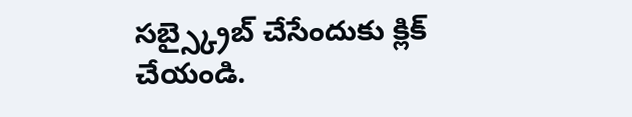సబ్స్క్రైబ్ చేసేందుకు క్లిక్ చేయండి.